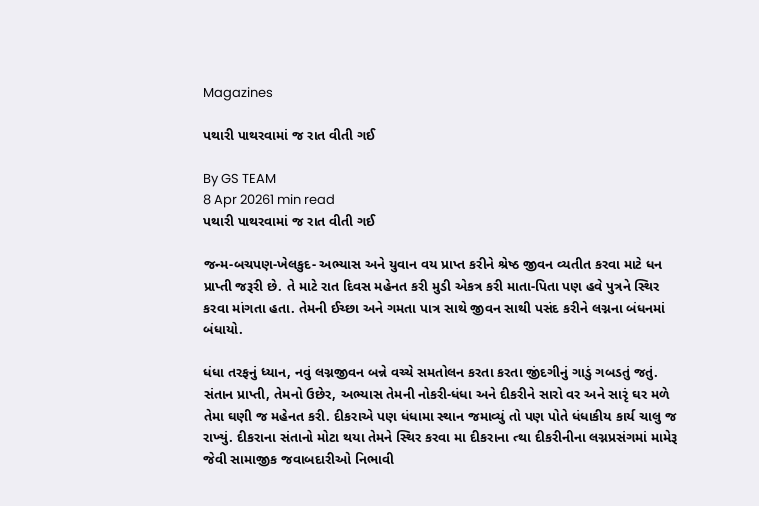Magazines

પથારી પાથરવામાં જ રાત વીતી ગઈ

By GS TEAM
8 Apr 20261 min read
પથારી પાથરવામાં જ રાત વીતી ગઈ

જન્મ-બચપણ-ખેલકુદ- અભ્યાસ અને યુવાન વય પ્રાપ્ત કરીને શ્રેષ્ઠ જીવન વ્યતીત કરવા માટે ધન પ્રાપ્તી જરૂરી છે. તે માટે રાત દિવસ મહેનત કરી મુડી એકત્ર કરી માતા-પિતા પણ હવે પુત્રને સ્થિર કરવા માંગતા હતા. તેમની ઈચ્છા અને ગમતા પાત્ર સાથે જીવન સાથી પસંદ કરીને લગ્નના બંધનમાં બંધાયો.

ધંધા તરફનું ધ્યાન, નવું લગ્નજીવન બન્ને વચ્ચે સમતોલન કરતા કરતા જીંદગીનું ગાડું ગબડતું જતું. સંતાન પ્રાપ્તી, તેમનો ઉછેર, અભ્યાસ તેમની નોકરી-ધંધા અને દીકરીને સારો વર અને સારૃં ઘર મળે તેમા ઘણી જ મહેનત કરી. દીકરાએ પણ ધંધામા સ્થાન જમાવ્યું તો પણ પોતે ધંધાકીય કાર્ય ચાલુ જ રાખ્યું. દીકરાના સંતાનો મોટા થયા તેમને સ્થિર કરવા મા દીકરાના ત્થા દીકરીનીના લગ્નપ્રસંગમાં મામેરૂ જેવી સામાજીક જવાબદારીઓ નિભાવી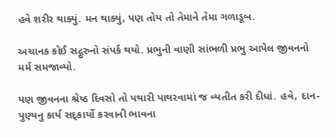હવે શરીર થાક્યું. મન થાક્યું, પણ તોય તો તેમાને તેમા ગળાડૂબ.

અચાનક કોઈ સદ્ગુરુનો સંપર્ક થયો. પ્રભુની વાણી સાંભળી પ્રભુ આપેલ જીવનનો મર્મ સમજાવ્યો.

પણ જીવનના શ્રેષ્ઠ દિવસો તો પથારી પાથરવામાં જ વ્યતીત કરી દીધાં. હવે, દાન-પુણ્યનુ કાર્ય સદ્કાર્યો કરવાની ભાવના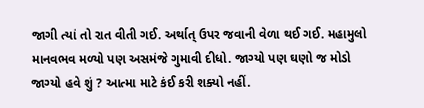જાગી ત્યાં તો રાત વીતી ગઈ. અર્થાત્ ઉપર જવાની વેળા થઈ ગઈ. મહામુલો માનવભવ મળ્યો પણ અસમંજે ગુમાવી દીધો. જાગ્યો પણ ઘણો જ મોડો જાગ્યો હવે શું ? આત્મા માટે કંઈ કરી શક્યો નહીં.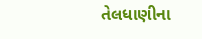તેલધાણીના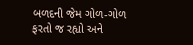બળદની જેમ ગોળ-ગોળ ફરતો જ રહ્યો અને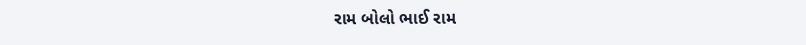રામ બોલો ભાઈ રામ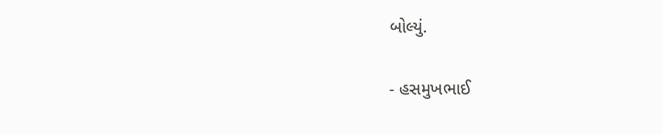બોલ્યું.

- હસમુખભાઈ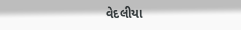વેદલીયા